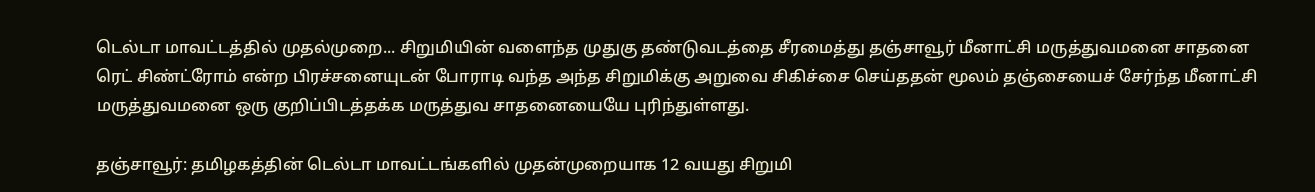டெல்டா மாவட்டத்தில் முதல்முறை... சிறுமியின் வளைந்த முதுகு தண்டுவடத்தை சீரமைத்து தஞ்சாவூர் மீனாட்சி மருத்துவமனை சாதனை
ரெட் சிண்ட்ரோம் என்ற பிரச்சனையுடன் போராடி வந்த அந்த சிறுமிக்கு அறுவை சிகிச்சை செய்ததன் மூலம் தஞ்சையைச் சேர்ந்த மீனாட்சி மருத்துவமனை ஒரு குறிப்பிடத்தக்க மருத்துவ சாதனையையே புரிந்துள்ளது.

தஞ்சாவூர்: தமிழகத்தின் டெல்டா மாவட்டங்களில் முதன்முறையாக 12 வயது சிறுமி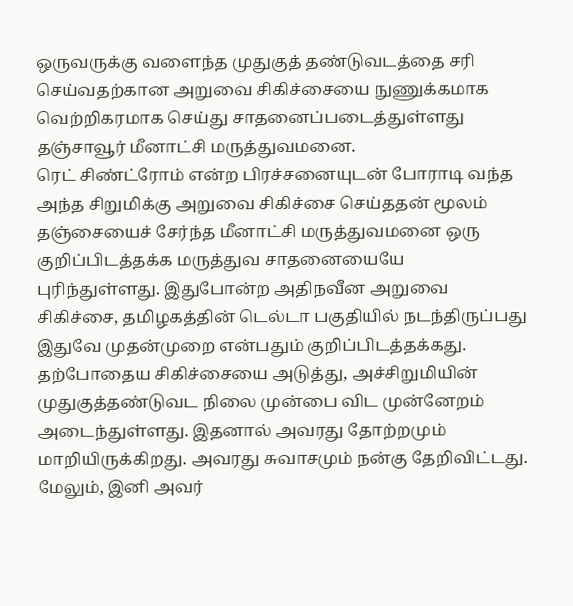ஒருவருக்கு வளைந்த முதுகுத் தண்டுவடத்தை சரி செய்வதற்கான அறுவை சிகிச்சையை நுணுக்கமாக வெற்றிகரமாக செய்து சாதனைப்படைத்துள்ளது தஞ்சாவூர் மீனாட்சி மருத்துவமனை.
ரெட் சிண்ட்ரோம் என்ற பிரச்சனையுடன் போராடி வந்த அந்த சிறுமிக்கு அறுவை சிகிச்சை செய்ததன் மூலம் தஞ்சையைச் சேர்ந்த மீனாட்சி மருத்துவமனை ஒரு குறிப்பிடத்தக்க மருத்துவ சாதனையையே புரிந்துள்ளது. இதுபோன்ற அதிநவீன அறுவை சிகிச்சை, தமிழகத்தின் டெல்டா பகுதியில் நடந்திருப்பது இதுவே முதன்முறை என்பதும் குறிப்பிடத்தக்கது. தற்போதைய சிகிச்சையை அடுத்து, அச்சிறுமியின் முதுகுத்தண்டுவட நிலை முன்பை விட முன்னேறம் அடைந்துள்ளது. இதனால் அவரது தோற்றமும் மாறியிருக்கிறது. அவரது சுவாசமும் நன்கு தேறிவிட்டது. மேலும், இனி அவர்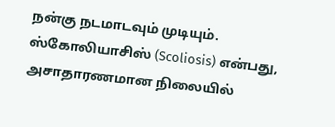நன்கு நடமாடவும் முடியும்.
ஸ்கோலியாசிஸ் (Scoliosis) என்பது, அசாதாரணமான நிலையில்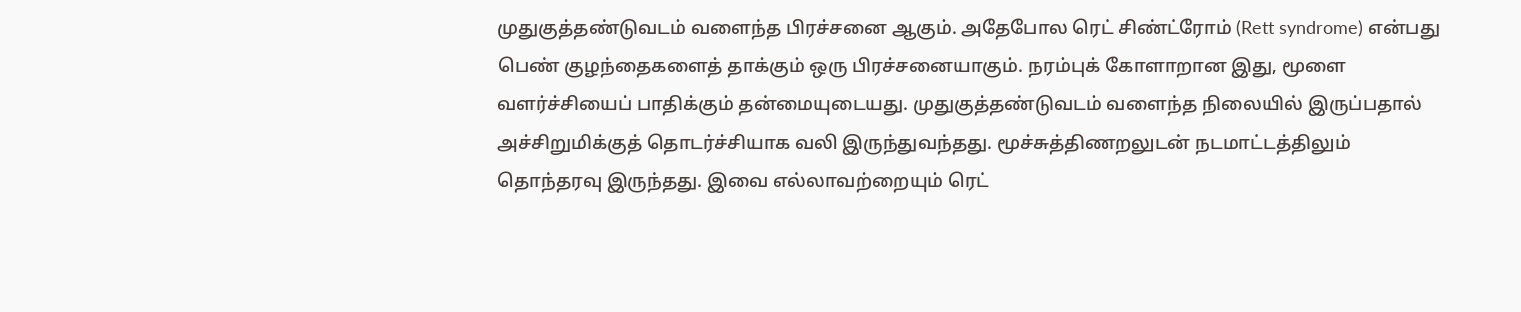முதுகுத்தண்டுவடம் வளைந்த பிரச்சனை ஆகும். அதேபோல ரெட் சிண்ட்ரோம் (Rett syndrome) என்பது பெண் குழந்தைகளைத் தாக்கும் ஒரு பிரச்சனையாகும். நரம்புக் கோளாறான இது, மூளை வளர்ச்சியைப் பாதிக்கும் தன்மையுடையது. முதுகுத்தண்டுவடம் வளைந்த நிலையில் இருப்பதால் அச்சிறுமிக்குத் தொடர்ச்சியாக வலி இருந்துவந்தது. மூச்சுத்திணறலுடன் நடமாட்டத்திலும் தொந்தரவு இருந்தது. இவை எல்லாவற்றையும் ரெட்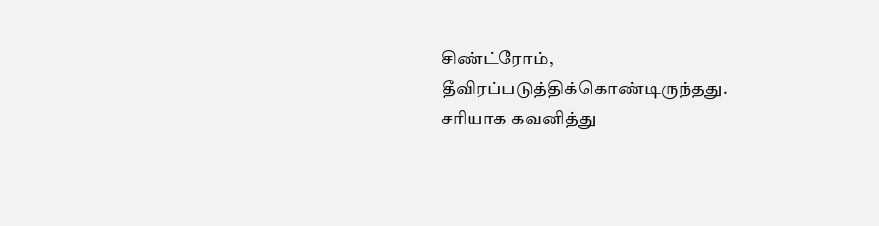சிண்ட்ரோம், தீவிரப்படுத்திக்கொண்டிருந்தது.
சரியாக கவனித்து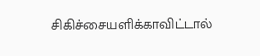சிகிச்சையளிக்காவிட்டால்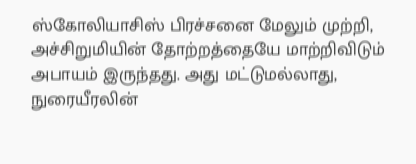ஸ்கோலியாசிஸ் பிரச்சனை மேலும் முற்றி, அச்சிறுமியின் தோற்றத்தையே மாற்றிவிடும் அபாயம் இருந்தது. அது மட்டுமல்லாது, நுரையீரலின்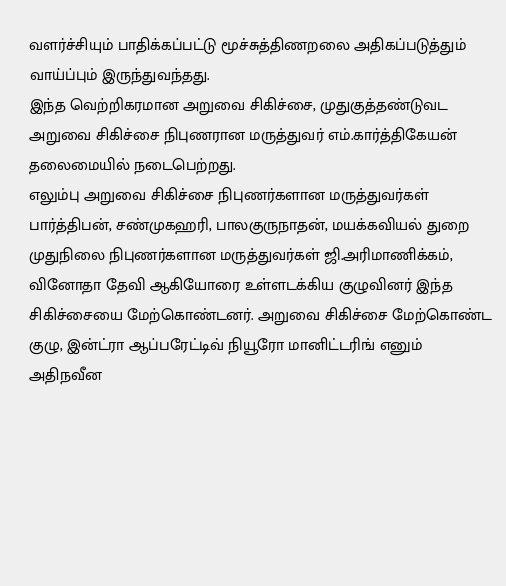வளர்ச்சியும் பாதிக்கப்பட்டு மூச்சுத்திணறலை அதிகப்படுத்தும் வாய்ப்பும் இருந்துவந்தது.
இந்த வெற்றிகரமான அறுவை சிகிச்சை, முதுகுத்தண்டுவட அறுவை சிகிச்சை நிபுணரான மருத்துவர் எம்.கார்த்திகேயன் தலைமையில் நடைபெற்றது.
எலும்பு அறுவை சிகிச்சை நிபுணர்களான மருத்துவர்கள் பார்த்திபன், சண்முகஹரி, பாலகுருநாதன், மயக்கவியல் துறை முதுநிலை நிபுணர்களான மருத்துவர்கள் ஜி.அரிமாணிக்கம், வினோதா தேவி ஆகியோரை உள்ளடக்கிய குழுவினர் இந்த சிகிச்சையை மேற்கொண்டனர். அறுவை சிகிச்சை மேற்கொண்ட குழு, இன்ட்ரா ஆப்பரேட்டிவ் நியூரோ மானிட்டரிங் எனும் அதிநவீன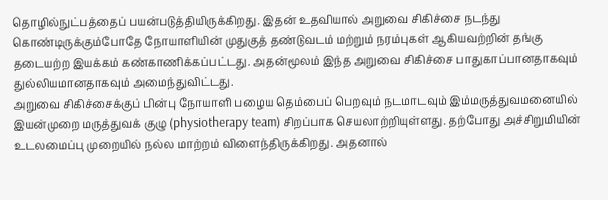தொழில்நுட்பத்தைப் பயன்படுத்தியிருக்கிறது. இதன் உதவியால் அறுவை சிகிச்சை நடந்து கொண்டிருக்கும்போதே நோயாளியின் முதுகுத் தண்டுவடம் மற்றும் நரம்புகள் ஆகியவற்றின் தங்கு தடையற்ற இயக்கம் கண்காணிக்கப்பட்டது. அதன்மூலம் இந்த அறுவை சிகிச்சை பாதுகாப்பானதாகவும் துல்லியமானதாகவும் அமைந்துவிட்டது.
அறுவை சிகிச்சைக்குப் பின்பு நோயாளி பழைய தெம்பைப் பெறவும் நடமாடவும் இம்மருத்துவமனையில் இயன்முறை மருத்துவக் குழு (physiotherapy team) சிறப்பாக செயலாற்றியுள்ளது. தற்போது அச்சிறுமியின் உடலமைப்பு முறையில் நல்ல மாற்றம் விளைந்திருக்கிறது. அதனால்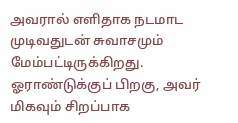அவரால் எளிதாக நடமாட முடிவதுடன் சுவாசமும் மேம்பட்டிருக்கிறது. ஓராண்டுக்குப் பிறகு, அவர் மிகவும் சிறப்பாக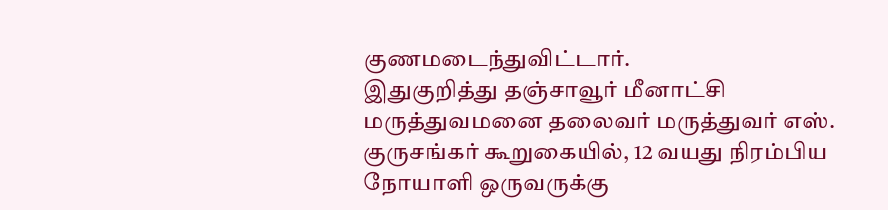குணமடைந்துவிட்டார்.
இதுகுறித்து தஞ்சாவூர் மீனாட்சி மருத்துவமனை தலைவர் மருத்துவர் எஸ். குருசங்கர் கூறுகையில், 12 வயது நிரம்பிய நோயாளி ஒருவருக்கு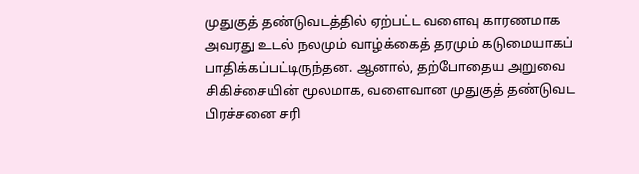முதுகுத் தண்டுவடத்தில் ஏற்பட்ட வளைவு காரணமாக அவரது உடல் நலமும் வாழ்க்கைத் தரமும் கடுமையாகப் பாதிக்கப்பட்டிருந்தன. ஆனால், தற்போதைய அறுவை சிகிச்சையின் மூலமாக, வளைவான முதுகுத் தண்டுவட பிரச்சனை சரி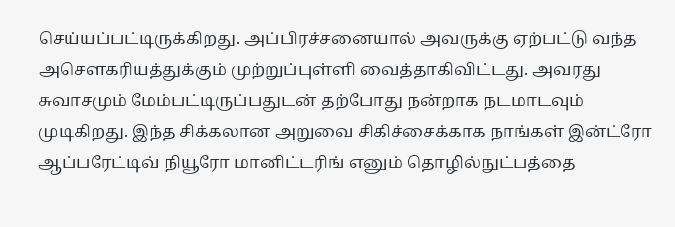செய்யப்பட்டிருக்கிறது. அப்பிரச்சனையால் அவருக்கு ஏற்பட்டு வந்த அசெளகரியத்துக்கும் முற்றுப்புள்ளி வைத்தாகிவிட்டது. அவரது சுவாசமும் மேம்பட்டிருப்பதுடன் தற்போது நன்றாக நடமாடவும் முடிகிறது. இந்த சிக்கலான அறுவை சிகிச்சைக்காக நாங்கள் இன்ட்ரோ ஆப்பரேட்டிவ் நியூரோ மானிட்டரிங் எனும் தொழில்நுட்பத்தை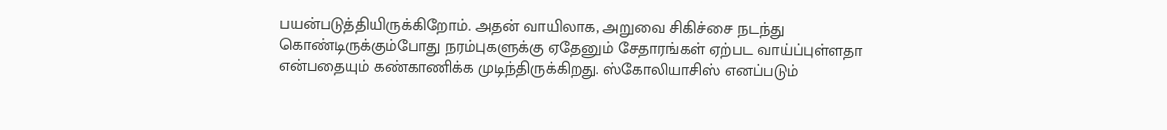பயன்படுத்தியிருக்கிறோம். அதன் வாயிலாக, அறுவை சிகிச்சை நடந்து கொண்டிருக்கும்போது நரம்புகளுக்கு ஏதேனும் சேதாரங்கள் ஏற்பட வாய்ப்புள்ளதா என்பதையும் கண்காணிக்க முடிந்திருக்கிறது. ஸ்கோலியாசிஸ் எனப்படும்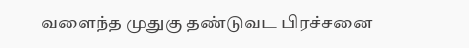வளைந்த முதுகு தண்டுவட பிரச்சனை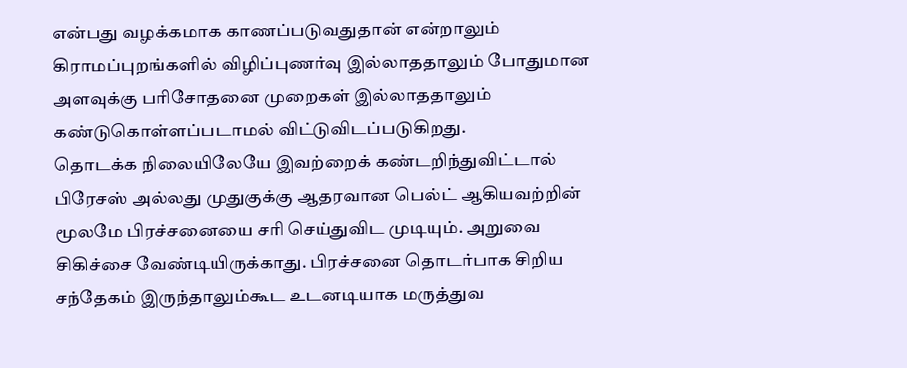என்பது வழக்கமாக காணப்படுவதுதான் என்றாலும் கிராமப்புறங்களில் விழிப்புணர்வு இல்லாததாலும் போதுமான அளவுக்கு பரிசோதனை முறைகள் இல்லாததாலும் கண்டுகொள்ளப்படாமல் விட்டுவிடப்படுகிறது.
தொடக்க நிலையிலேயே இவற்றைக் கண்டறிந்துவிட்டால் பிரேசஸ் அல்லது முதுகுக்கு ஆதரவான பெல்ட் ஆகியவற்றின் மூலமே பிரச்சனையை சரி செய்துவிட முடியும். அறுவை சிகிச்சை வேண்டியிருக்காது. பிரச்சனை தொடர்பாக சிறிய சந்தேகம் இருந்தாலும்கூட உடனடியாக மருத்துவ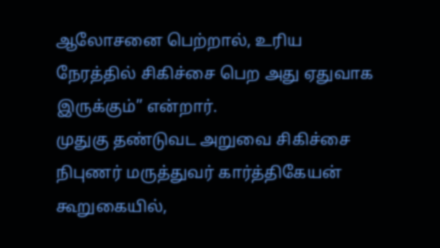ஆலோசனை பெற்றால், உரிய நேரத்தில் சிகிச்சை பெற அது ஏதுவாக இருக்கும்” என்றார்.
முதுகு தண்டுவட அறுவை சிகிச்சை நிபுணர் மருத்துவர் கார்த்திகேயன் கூறுகையில்,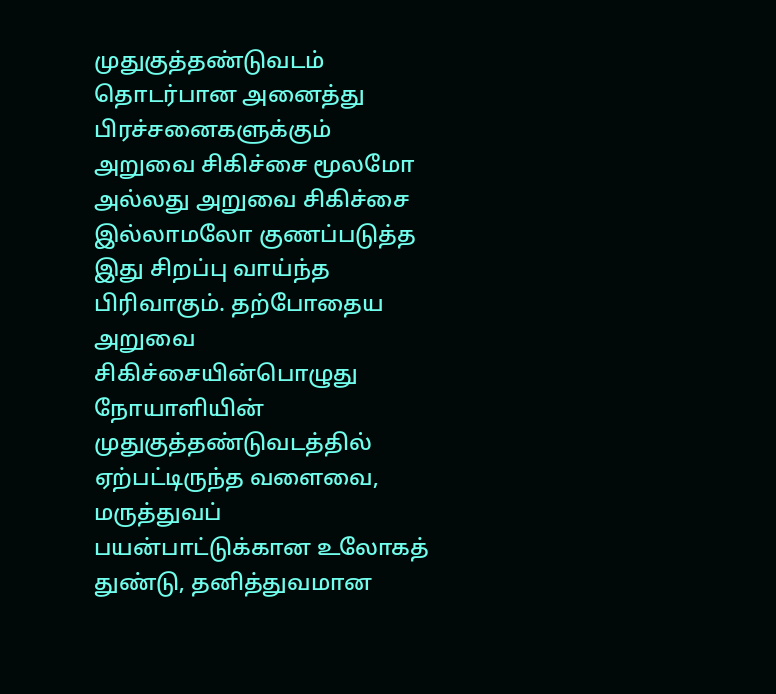முதுகுத்தண்டுவடம் தொடர்பான அனைத்து பிரச்சனைகளுக்கும் அறுவை சிகிச்சை மூலமோ அல்லது அறுவை சிகிச்சை இல்லாமலோ குணப்படுத்த இது சிறப்பு வாய்ந்த பிரிவாகும். தற்போதைய அறுவை சிகிச்சையின்பொழுது நோயாளியின் முதுகுத்தண்டுவடத்தில் ஏற்பட்டிருந்த வளைவை, மருத்துவப் பயன்பாட்டுக்கான உலோகத் துண்டு, தனித்துவமான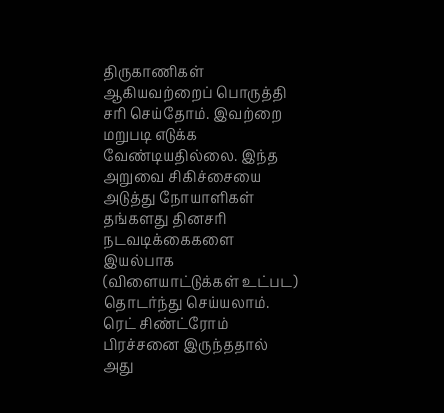திருகாணிகள் ஆகியவற்றைப் பொருத்தி சரி செய்தோம். இவற்றை மறுபடி எடுக்க வேண்டியதில்லை. இந்த அறுவை சிகிச்சையை அடுத்து நோயாளிகள் தங்களது தினசரி நடவடிக்கைகளை இயல்பாக (விளையாட்டுக்கள் உட்பட) தொடர்ந்து செய்யலாம். ரெட் சிண்ட்ரோம் பிரச்சனை இருந்ததால் அது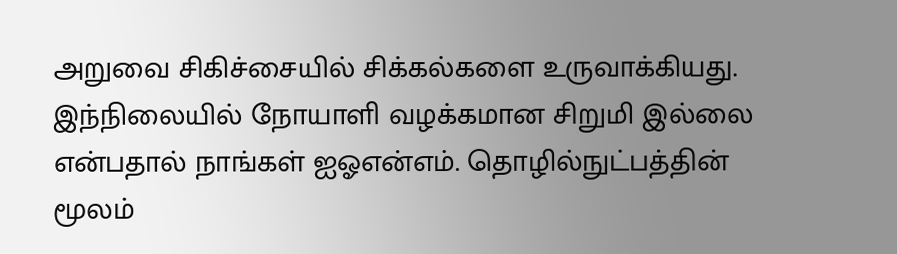அறுவை சிகிச்சையில் சிக்கல்களை உருவாக்கியது. இந்நிலையில் நோயாளி வழக்கமான சிறுமி இல்லை என்பதால் நாங்கள் ஐஓஎன்எம். தொழில்நுட்பத்தின் மூலம்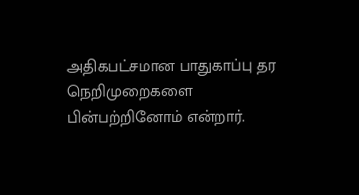அதிகபட்சமான பாதுகாப்பு தர நெறிமுறைகளை பின்பற்றினோம் என்றார்.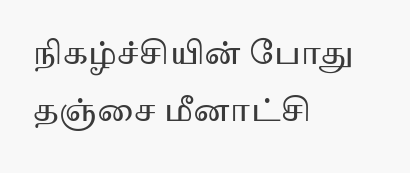நிகழ்ச்சியின் போது தஞ்சை மீனாட்சி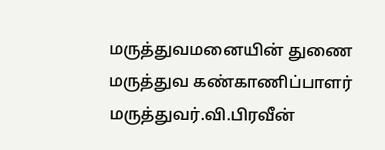மருத்துவமனையின் துணை மருத்துவ கண்காணிப்பாளர் மருத்துவர்.வி.பிரவீன்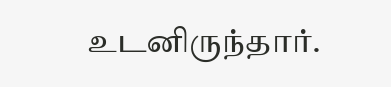உடனிருந்தார்.